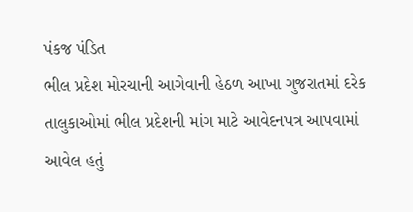પંકજ પંડિત
ભીલ પ્રદેશ મોરચાની આગેવાની હેઠળ આખા ગુજરાતમાં દરેક તાલુકાઓમાં ભીલ પ્રદેશની માંગ માટે આવેદનપત્ર આપવામાં આવેલ હતું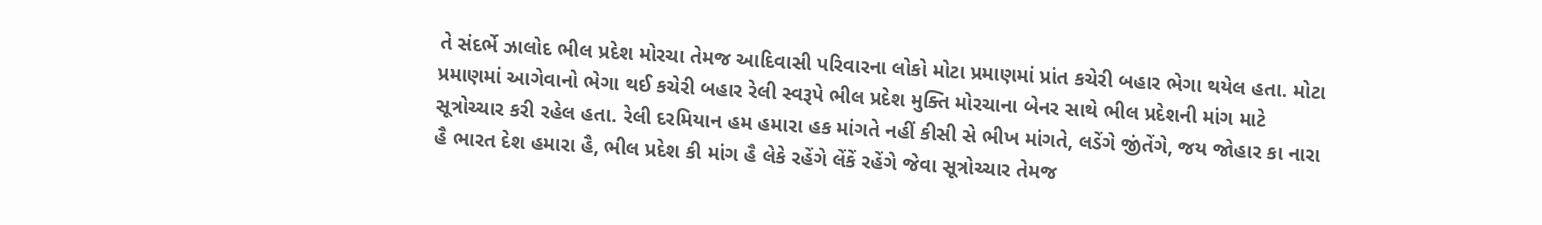તે સંદર્ભે ઝાલોદ ભીલ પ્રદેશ મોરચા તેમજ આદિવાસી પરિવારના લોકો મોટા પ્રમાણમાં પ્રાંત કચેરી બહાર ભેગા થયેલ હતા. મોટા પ્રમાણમાં આગેવાનો ભેગા થઈ કચેરી બહાર રેલી સ્વરૂપે ભીલ પ્રદેશ મુક્તિ મોરચાના બેનર સાથે ભીલ પ્રદેશની માંગ માટે સૂત્રોચ્ચાર કરી રહેલ હતા. રેલી દરમિયાન હમ હમારા હક માંગતે નહીં કીસી સે ભીખ માંગતે, લડેંગે જીંતેંગે, જય જોહાર કા નારા હૈ ભારત દેશ હમારા હૈ, ભીલ પ્રદેશ કી માંગ હૈ લેકે રહેંગે લેંકેં રહેંગે જેવા સૂત્રોચ્ચાર તેમજ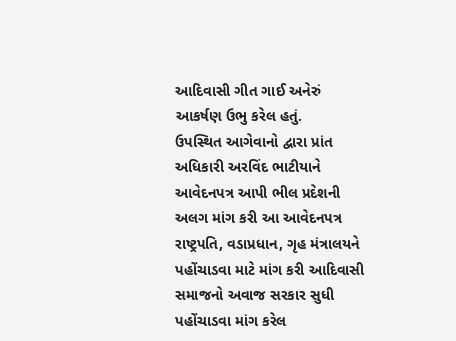આદિવાસી ગીત ગાઈ અનેરું આકર્ષણ ઉભુ કરેલ હતું.
ઉપસ્થિત આગેવાનો દ્વારા પ્રાંત અધિકારી અરવિંદ ભાટીયાને આવેદનપત્ર આપી ભીલ પ્રદેશની અલગ માંગ કરી આ આવેદનપત્ર રાષ્ટ્રપતિ, વડાપ્રધાન, ગૃહ મંત્રાલયને પહોંચાડવા માટે માંગ કરી આદિવાસી સમાજનો અવાજ સરકાર સુધી પહોંચાડવા માંગ કરેલ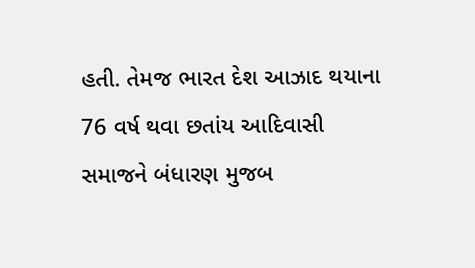હતી. તેમજ ભારત દેશ આઝાદ થયાના 76 વર્ષ થવા છતાંય આદિવાસી સમાજને બંધારણ મુજબ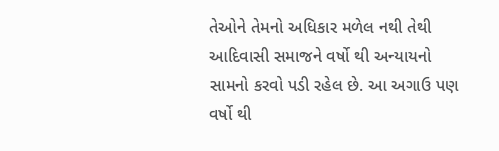તેઓને તેમનો અધિકાર મળેલ નથી તેથી આદિવાસી સમાજને વર્ષો થી અન્યાયનો સામનો કરવો પડી રહેલ છે. આ અગાઉ પણ વર્ષો થી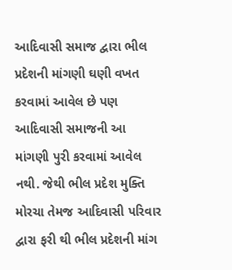આદિવાસી સમાજ દ્વારા ભીલ પ્રદેશની માંગણી ઘણી વખત કરવામાં આવેલ છે પણ આદિવાસી સમાજની આ માંગણી પુરી કરવામાં આવેલ નથી. જેથી ભીલ પ્રદેશ મુક્તિ મોરચા તેમજ આદિવાસી પરિવાર દ્વારા ફરી થી ભીલ પ્રદેશની માંગ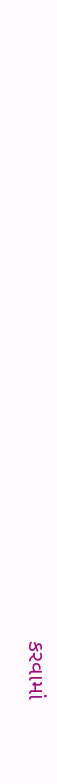કરવામાં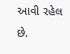આવી રહેલ છે.